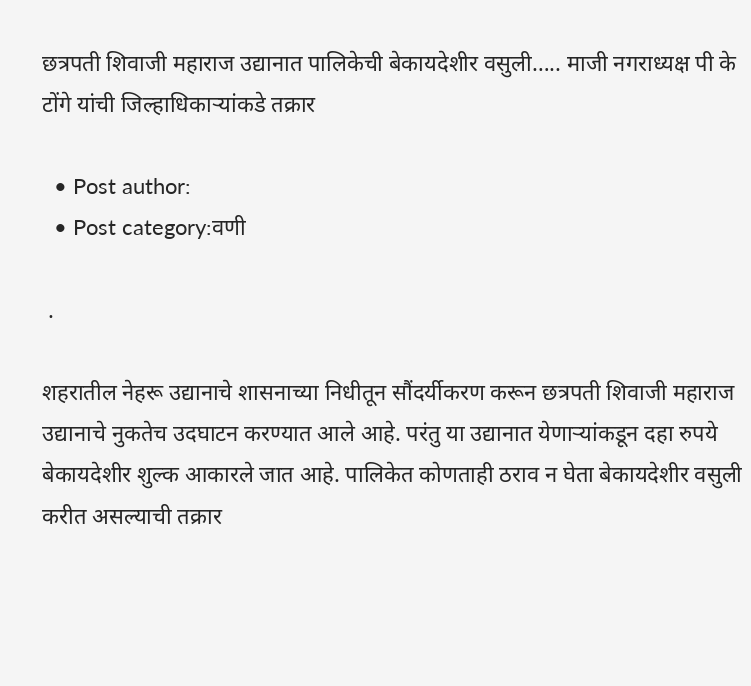छत्रपती शिवाजी महाराज उद्यानात पालिकेची बेकायदेशीर वसुली….. माजी नगराध्यक्ष पी के टोंगे यांची जिल्हाधिकाऱ्यांकडे तक्रार

  • Post author:
  • Post category:वणी

 .

शहरातील नेहरू उद्यानाचे शासनाच्या निधीतून सौंदर्यीकरण करून छत्रपती शिवाजी महाराज उद्यानाचे नुकतेच उदघाटन करण्यात आले आहे. परंतु या उद्यानात येणाऱ्यांकडून दहा रुपये बेकायदेशीर शुल्क आकारले जात आहे. पालिकेत कोणताही ठराव न घेता बेकायदेशीर वसुली करीत असल्याची तक्रार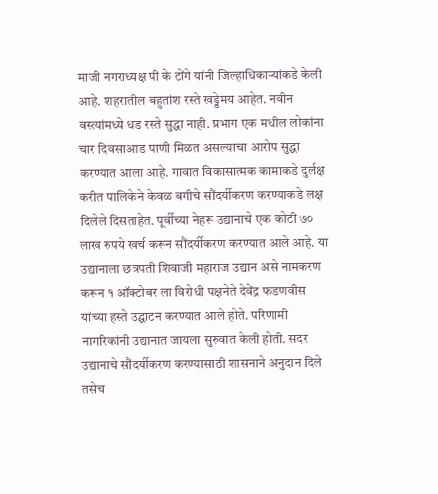माजी नगराध्यक्ष पी के टोंगे यांनी जिल्हाधिकाऱ्यांकडे केली आहे. शहरातील बहुतांश रस्ते खड्डेमय आहेत. नवीन वस्त्यांमध्ये धड रस्ते सुद्धा नाही. प्रभाग एक मधील लोकांना चार दिवसाआड पाणी मिळत असल्याचा आरोप सुद्धा करण्यात आला आहे. गावात विकासात्मक कामाकडे दुर्लक्ष करीत पालिकेने केवळ बगीचे सौंदर्यीकरण करण्याकडे लक्ष दिलेले दिसताहेत. पूर्वीच्या नेहरू उद्यानाचे एक कोटी ७० लाख रुपये खर्च करून सौंदर्यीकरण करण्यात आले आहे. या उद्यानाला छत्रपती शिवाजी महाराज उद्यान असे नामकरण करून १ ऑक्टोबर ला विरोधी पक्षनेते देवेंद्र फडणवीस यांच्या हस्ते उद्घाटन करण्यात आले होते. परिणामी नागरिकांनी उद्यानात जायला सुरुवात केली होती. सदर उद्यानाचे सौंदर्यीकरण करण्यासाठी शासनाने अनुदान दिले तसेच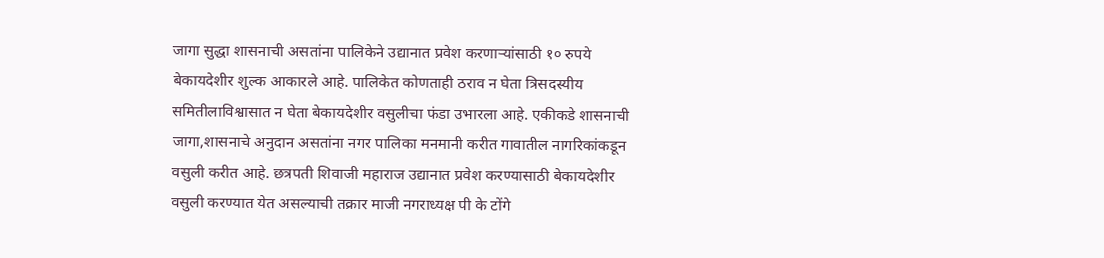जागा सुद्धा शासनाची असतांना पालिकेने उद्यानात प्रवेश करणाऱ्यांसाठी १० रुपये बेकायदेशीर शुल्क आकारले आहे. पालिकेत कोणताही ठराव न घेता त्रिसदस्यीय समितीलाविश्वासात न घेता बेकायदेशीर वसुलीचा फंडा उभारला आहे. एकीकडे शासनाची जागा,शासनाचे अनुदान असतांना नगर पालिका मनमानी करीत गावातील नागरिकांकडून वसुली करीत आहे. छत्रपती शिवाजी महाराज उद्यानात प्रवेश करण्यासाठी बेकायदेशीर वसुली करण्यात येत असल्याची तक्रार माजी नगराध्यक्ष पी के टोंगे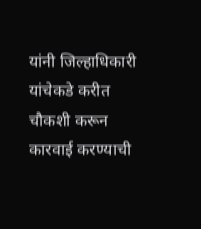यांनी जिल्हाधिकारी यांचेकडे करीत चौकशी करून कारवाई करण्याची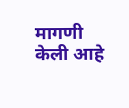मागणी केली आहे